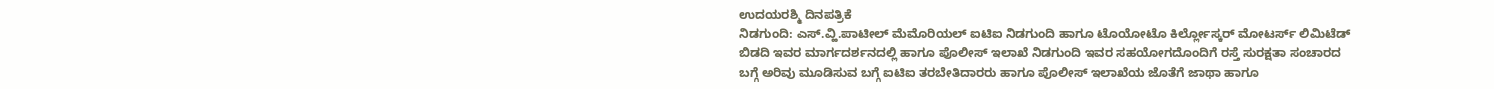ಉದಯರಶ್ಮಿ ದಿನಪತ್ರಿಕೆ
ನಿಡಗುಂದಿ: ಎಸ್.ವ್ಹಿ.ಪಾಟೀಲ್ ಮೆಮೊರಿಯಲ್ ಐಟಿಐ ನಿಡಗುಂದಿ ಹಾಗೂ ಟೊಯೋಟೊ ಕಿರ್ಲ್ಲೋಸ್ಕರ್ ಮೋಟರ್ಸ್ ಲಿಮಿಟೆಡ್ ಬಿಡದಿ ಇವರ ಮಾರ್ಗದರ್ಶನದಲ್ಲಿ ಹಾಗೂ ಪೊಲೀಸ್ ಇಲಾಖೆ ನಿಡಗುಂದಿ ಇವರ ಸಹಯೋಗದೊಂದಿಗೆ ರಸ್ತೆ ಸುರಕ್ಷತಾ ಸಂಚಾರದ ಬಗ್ಗೆ ಅರಿವು ಮೂಡಿಸುವ ಬಗ್ಗೆ ಐಟಿಐ ತರಬೇತಿದಾರರು ಹಾಗೂ ಪೊಲೀಸ್ ಇಲಾಖೆಯ ಜೊತೆಗೆ ಜಾಥಾ ಹಾಗೂ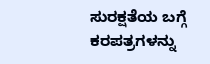ಸುರಕ್ಷತೆಯ ಬಗ್ಗೆ ಕರಪತ್ರಗಳನ್ನು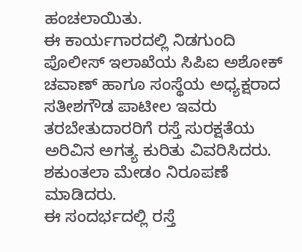ಹಂಚಲಾಯಿತು.
ಈ ಕಾರ್ಯಗಾರದಲ್ಲಿ ನಿಡಗುಂದಿ ಪೊಲೀಸ್ ಇಲಾಖೆಯ ಸಿಪಿಐ ಅಶೋಕ್ ಚವಾಣ್ ಹಾಗೂ ಸಂಸ್ಥೆಯ ಅಧ್ಯಕ್ಷರಾದ ಸತೀಶಗೌಡ ಪಾಟೀಲ ಇವರು ತರಬೇತುದಾರರಿಗೆ ರಸ್ತೆ ಸುರಕ್ಷತೆಯ ಅರಿವಿನ ಅಗತ್ಯ ಕುರಿತು ವಿವರಿಸಿದರು.
ಶಕುಂತಲಾ ಮೇಡಂ ನಿರೂಪಣೆ ಮಾಡಿದರು.
ಈ ಸಂದರ್ಭದಲ್ಲಿ ರಸ್ತೆ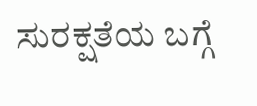ಸುರಕ್ಷತೆಯ ಬಗ್ಗೆ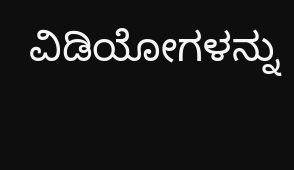ವಿಡಿಯೋಗಳನ್ನು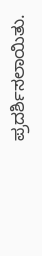ಪ್ರದರ್ಶಿಸಲಾಯಿತು.